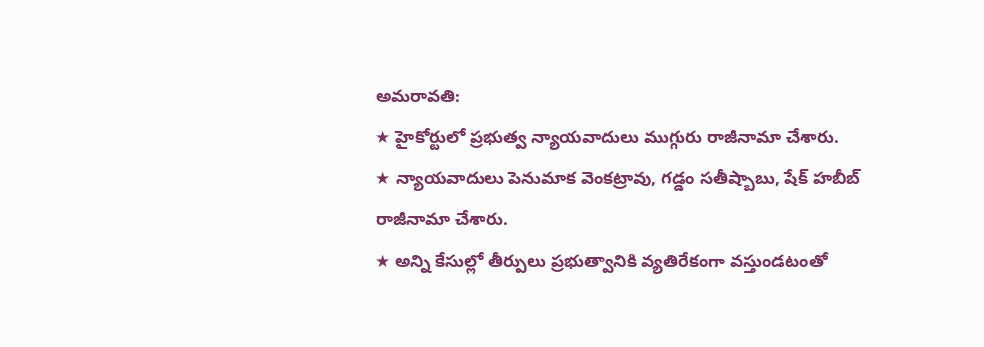అమరావతి:
★ హైకోర్టులో ప్రభుత్వ న్యాయవాదులు ముగ్గురు రాజీనామా చేశారు.
★ న్యాయవాదులు పెనుమాక వెంకట్రావు, గడ్డం సతీష్బాబు, షేక్ హబీబ్ రాజీనామా చేశారు.
★ అన్ని కేసుల్లో తీర్పులు ప్రభుత్వానికి వ్యతిరేకంగా వస్తుండటంతో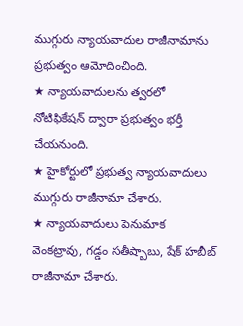ముగ్గురు న్యాయవాదుల రాజీనామాను ప్రభుత్వం ఆమోదించింది.
★ న్యాయవాదులను త్వరలో నోటిఫికేషన్ ద్వారా ప్రభుత్వం భర్తీ చేయనుంది.
★ హైకోర్టులో ప్రభుత్వ న్యాయవాదులు ముగ్గురు రాజీనామా చేశారు.
★ న్యాయవాదులు పెనుమాక వెంకట్రావు, గడ్డం సతీష్బాబు, షేక్ హబీబ్ రాజీనామా చేశారు.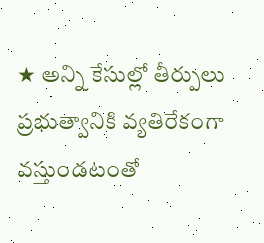★ అన్ని కేసుల్లో తీర్పులు ప్రభుత్వానికి వ్యతిరేకంగా వస్తుండటంతో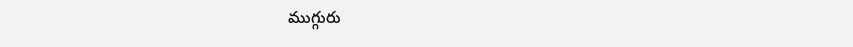ముగ్గురు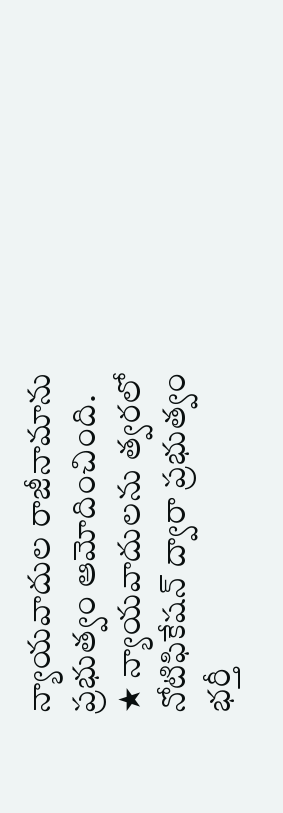న్యాయవాదుల రాజీనామాను ప్రభుత్వం ఆమోదించింది.
★ న్యాయవాదులను త్వరలో నోటిఫికేషన్ ద్వారా ప్రభుత్వం భర్తీ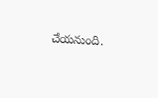చేయనుంది.